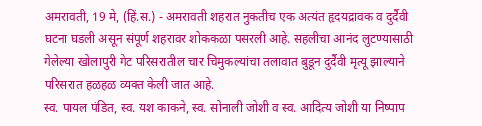अमरावती, 19 मे, (हिं.स.) - अमरावती शहरात नुकतीच एक अत्यंत हृदयद्रावक व दुर्दैवी घटना घडली असून संपूर्ण शहरावर शोककळा पसरली आहे. सहलीचा आनंद लुटण्यासाठी गेलेल्या खोलापुरी गेट परिसरातील चार चिमुकल्यांचा तलावात बुडून दुर्दैवी मृत्यू झाल्याने परिसरात हळहळ व्यक्त केली जात आहे.
स्व. पायल पंडित, स्व. यश काकने, स्व. सोनाली जोशी व स्व. आदित्य जोशी या निष्पाप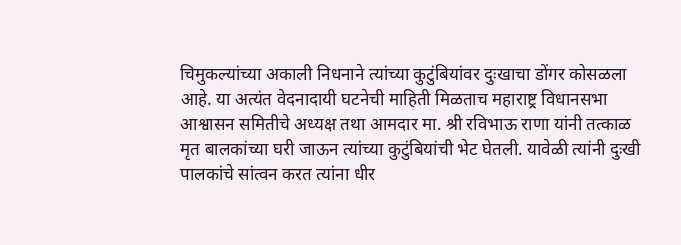चिमुकल्यांच्या अकाली निधनाने त्यांच्या कुटुंबियांवर दुःखाचा डोंगर कोसळला आहे. या अत्यंत वेदनादायी घटनेची माहिती मिळताच महाराष्ट्र विधानसभा आश्वासन समितीचे अध्यक्ष तथा आमदार मा. श्री रविभाऊ राणा यांनी तत्काळ मृत बालकांच्या घरी जाऊन त्यांच्या कुटुंबियांची भेट घेतली. यावेळी त्यांनी दुःखी पालकांचे सांत्वन करत त्यांना धीर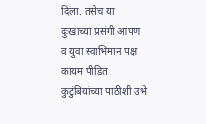दिला. तसेच या दुःखाच्या प्रसंगी आपण व युवा स्वाभिमान पक्ष कायम पीडित कुटुंबियांच्या पाठीशी उभे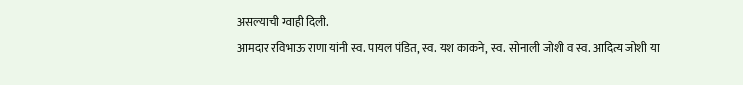असल्याची ग्वाही दिली.
आमदार रविभाऊ राणा यांनी स्व. पायल पंडित, स्व. यश काकने, स्व. सोनाली जोशी व स्व. आदित्य जोशी या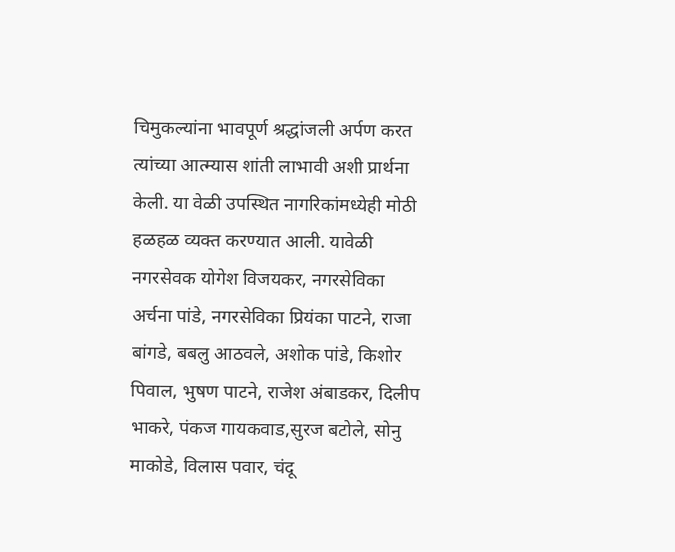चिमुकल्यांना भावपूर्ण श्रद्धांजली अर्पण करत त्यांच्या आत्म्यास शांती लाभावी अशी प्रार्थना केली. या वेळी उपस्थित नागरिकांमध्येही मोठी हळहळ व्यक्त करण्यात आली. यावेळी नगरसेवक योगेश विजयकर, नगरसेविका अर्चना पांडे, नगरसेविका प्रियंका पाटने, राजा बांगडे, बबलु आठवले, अशोक पांडे, किशोर पिवाल, भुषण पाटने, राजेश अंबाडकर, दिलीप भाकरे, पंकज गायकवाड,सुरज बटोले, सोनु माकोडे, विलास पवार, चंदू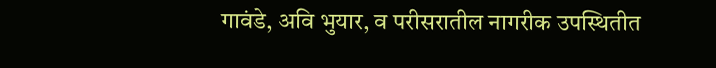गावंडे, अवि भुयार, व परीसरातील नागरीक उपस्थितीत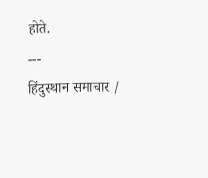होते.
---
हिंदुस्थान समाचार /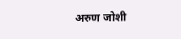अरुण जोशी